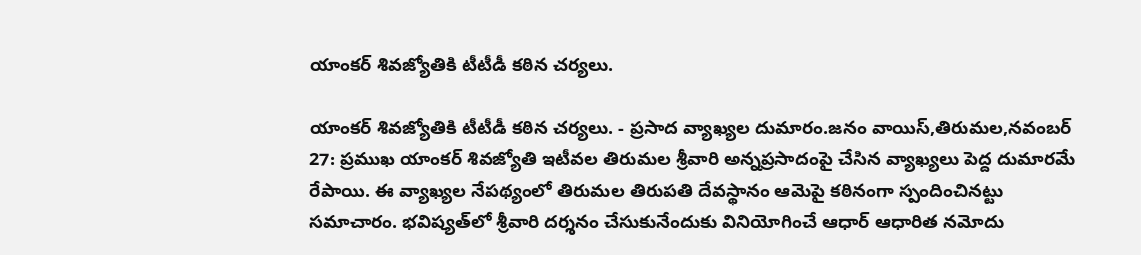యాంకర్‌ శివజ్యోతికి టీటీడీ కఠిన చర్యలు.

యాంకర్‌ శివజ్యోతికి టీటీడీ కఠిన చర్యలు. - ప్రసాద వ్యాఖ్యల దుమారం.జనం వాయిస్,తిరుమల,నవంబర్‌ 27: ప్రముఖ యాంకర్‌ శివజ్యోతి ఇటీవల తిరుమల శ్రీవారి అన్నప్రసాదంపై చేసిన వ్యాఖ్యలు పెద్ద దుమారమే రేపాయి. ఈ వ్యాఖ్యల నేపథ్యంలో తిరుమల తిరుపతి దేవస్థానం ఆమెపై కఠినంగా స్పందించినట్టు సమాచారం. భవిష్యత్‌లో శ్రీవారి దర్శనం చేసుకునేందుకు వినియోగించే ఆధార్‌ ఆధారిత నమోదు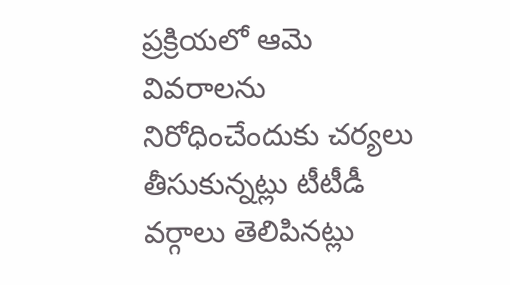ప్రక్రియలో ఆమె వివరాలను నిరోధించేందుకు చర్యలు తీసుకున్నట్లు టీటీడీ వర్గాలు తెలిపినట్లు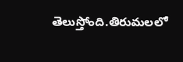తెలుస్తోంది.తిరుమలలో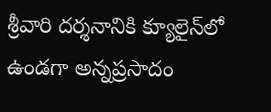శ్రీవారి దర్శనానికి క్యూలైన్‌లో ఉండగా అన్నప్రసాదం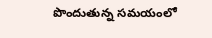పొందుతున్న సమయంలో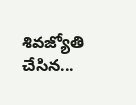శివజ్యోతి చేసిన...